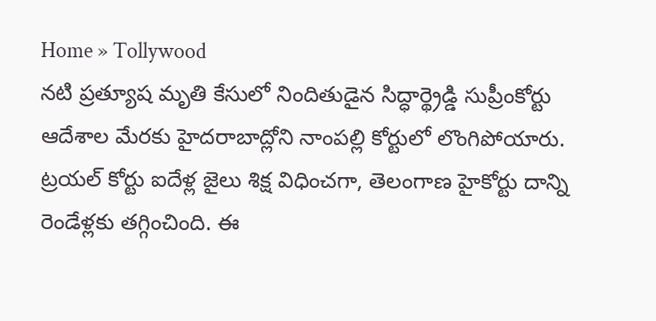Home » Tollywood
నటి ప్రత్యూష మృతి కేసులో నిందితుడైన సిద్ధార్థ్రెడ్డి సుప్రీంకోర్టు ఆదేశాల మేరకు హైదరాబాద్లోని నాంపల్లి కోర్టులో లొంగిపోయారు. ట్రయల్ కోర్టు ఐదేళ్ల జైలు శిక్ష విధించగా, తెలంగాణ హైకోర్టు దాన్ని రెండేళ్లకు తగ్గించింది. ఈ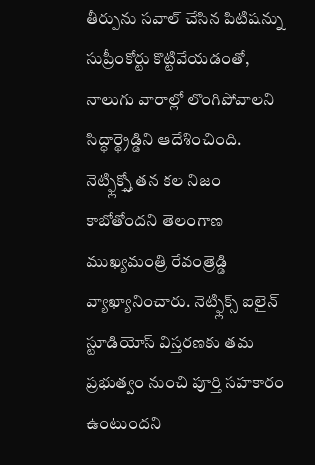తీర్పును సవాల్ చేసిన పిటిషన్ను సుప్రీంకోర్టు కొట్టివేయడంతో, నాలుగు వారాల్లో లొంగిపోవాలని సిద్ధార్థ్రెడ్డిని ఆదేశించింది.
నెట్ఫ్లిక్స్తో తన కల నిజం కాబోతోందని తెలంగాణ ముఖ్యమంత్రి రేవంత్రెడ్డి వ్యాఖ్యానించారు. నెట్ఫ్లిక్స్ ఐలైన్ స్టూడియోస్ విస్తరణకు తమ ప్రభుత్వం నుంచి పూర్తి సహకారం ఉంటుందని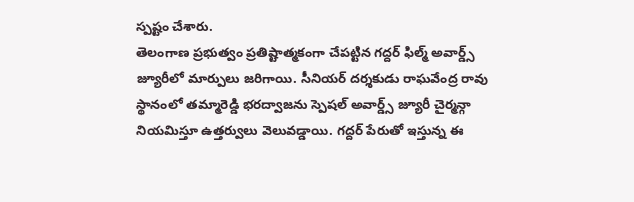స్పష్టం చేశారు.
తెలంగాణ ప్రభుత్వం ప్రతిష్టాత్మకంగా చేపట్టిన గద్దర్ ఫిల్మ్ అవార్డ్స్ జ్యూరీలో మార్పులు జరిగాయి. సీనియర్ దర్శకుడు రాఘవేంద్ర రావు స్థానంలో తమ్మారెడ్డి భరద్వాజను స్పెషల్ అవార్డ్స్ జ్యూరీ చైర్మన్గా నియమిస్తూ ఉత్తర్వులు వెలువడ్డాయి. గద్దర్ పేరుతో ఇస్తున్న ఈ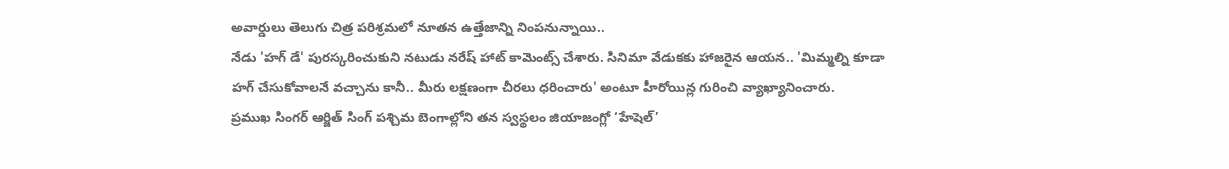అవార్డులు తెలుగు చిత్ర పరిశ్రమలో నూతన ఉత్తేజాన్ని నింపనున్నాయి..
నేడు 'హగ్ డే' పురస్కరించుకుని నటుడు నరేష్ హాట్ కామెంట్స్ చేశారు. సినిమా వేడుకకు హాజరైన ఆయన.. 'మిమ్మల్ని కూడా హగ్ చేసుకోవాలనే వచ్చాను కానీ.. మీరు లక్షణంగా చీరలు ధరించారు' అంటూ హీరోయిన్ల గురించి వ్యాఖ్యానించారు.
ప్రముఖ సింగర్ ఆర్జిత్ సింగ్ పశ్చిమ బెంగాల్లోని తన స్వస్థలం జియాజంగ్లో ‘హేషెల్’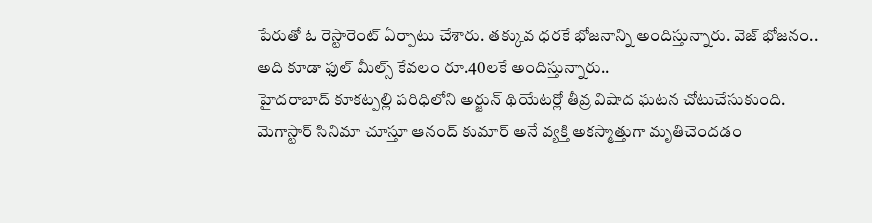పేరుతో ఓ రెస్టారెంట్ ఏర్పాటు చేశారు. తక్కువ ధరకే భోజనాన్ని అందిస్తున్నారు. వెజ్ భోజనం.. అది కూడా ఫుల్ మీల్స్ కేవలం రూ.40లకే అందిస్తున్నారు..
హైదరాబాద్ కూకట్పల్లి పరిధిలోని అర్జున్ థియేటర్లో తీవ్ర విషాద ఘటన చోటుచేసుకుంది. మెగాస్టార్ సినిమా చూస్తూ ఆనంద్ కుమార్ అనే వ్యక్తి అకస్మాత్తుగా మృతిచెందడం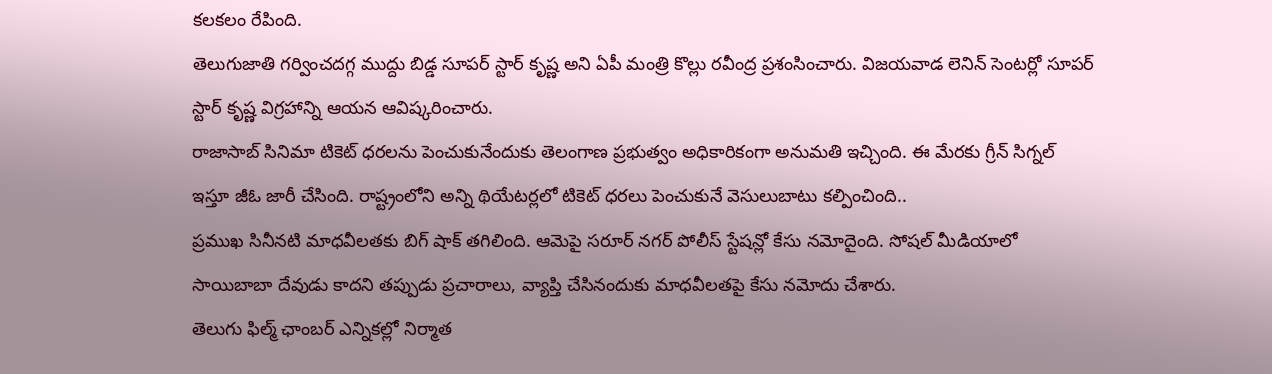కలకలం రేపింది.
తెలుగుజాతి గర్వించదగ్గ ముద్దు బిడ్డ సూపర్ స్టార్ కృష్ణ అని ఏపీ మంత్రి కొల్లు రవీంద్ర ప్రశంసించారు. విజయవాడ లెనిన్ సెంటర్లో సూపర్ స్టార్ కృష్ణ విగ్రహాన్ని ఆయన ఆవిష్కరించారు.
రాజాసాబ్ సినిమా టికెట్ ధరలను పెంచుకునేందుకు తెలంగాణ ప్రభుత్వం అధికారికంగా అనుమతి ఇచ్చింది. ఈ మేరకు గ్రీన్ సిగ్నల్ ఇస్తూ జీఓ జారీ చేసింది. రాష్ట్రంలోని అన్ని థియేటర్లలో టికెట్ ధరలు పెంచుకునే వెసులుబాటు కల్పించింది..
ప్రముఖ సినీనటి మాధవీలతకు బిగ్ షాక్ తగిలింది. ఆమెపై సరూర్ నగర్ పోలీస్ స్టేషన్లో కేసు నమోదైంది. సోషల్ మీడియాలో సాయిబాబా దేవుడు కాదని తప్పుడు ప్రచారాలు, వ్యాప్తి చేసినందుకు మాధవీలతపై కేసు నమోదు చేశారు.
తెలుగు ఫిల్మ్ ఛాంబర్ ఎన్నికల్లో నిర్మాత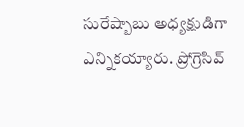సురేష్బాబు అధ్యక్షుడిగా ఎన్నికయ్యారు. ప్రోగ్రెసివ్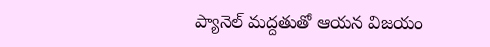ప్యానెల్ మద్దతుతో ఆయన విజయం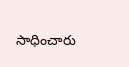సాధించారు